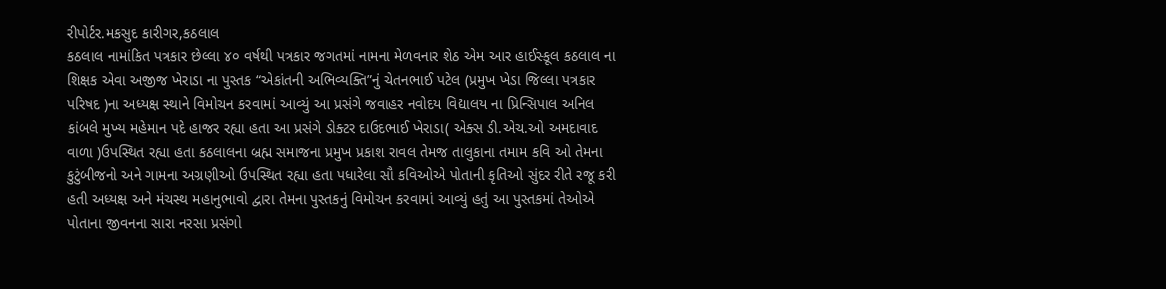રીપોર્ટર.મકસુદ કારીગર,કઠલાલ
કઠલાલ નામાંકિત પત્રકાર છેલ્લા ૪૦ વર્ષથી પત્રકાર જગતમાં નામના મેળવનાર શેઠ એમ આર હાઈસ્કૂલ કઠલાલ ના શિક્ષક એવા અજીજ ખેરાડા ના પુસ્તક “એકાંતની અભિવ્યક્તિ”નું ચેતનભાઈ પટેલ (પ્રમુખ ખેડા જિલ્લા પત્રકાર પરિષદ )ના અધ્યક્ષ સ્થાને વિમોચન કરવામાં આવ્યું આ પ્રસંગે જવાહર નવોદય વિદ્યાલય ના પ્રિન્સિપાલ અનિલ કાંબલે મુખ્ય મહેમાન પદે હાજર રહ્યા હતા આ પ્રસંગે ડોક્ટર દાઉદભાઈ ખેરાડા( એક્સ ડી.એચ.ઓ અમદાવાદ વાળા )ઉપસ્થિત રહ્યા હતા કઠલાલના બ્રહ્મ સમાજના પ્રમુખ પ્રકાશ રાવલ તેમજ તાલુકાના તમામ કવિ ઓ તેમના કુટુંબીજનો અને ગામના અગ્રણીઓ ઉપસ્થિત રહ્યા હતા પધારેલા સૌ કવિઓએ પોતાની કૃતિઓ સુંદર રીતે રજૂ કરી હતી અધ્યક્ષ અને મંચસ્થ મહાનુભાવો દ્વારા તેમના પુસ્તકનું વિમોચન કરવામાં આવ્યું હતું આ પુસ્તકમાં તેઓએ પોતાના જીવનના સારા નરસા પ્રસંગો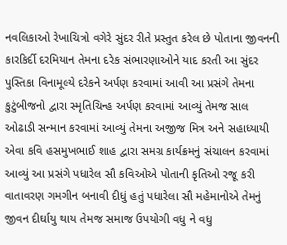નવલિકાઓ રેખાચિત્રો વગેરે સુંદર રીતે પ્રસ્તુત કરેલ છે પોતાના જીવનની કારકિર્દી દરમિયાન તેમના દરેક સંભારણાઓને યાદ કરતી આ સુંદર પુસ્તિકા વિનામૂલ્યે દરેકને અર્પણ કરવામાં આવી આ પ્રસંગે તેમના કુટુંબીજનો દ્વારા સ્મૃતિચિન્હ અર્પણ કરવામાં આવ્યું તેમજ સાલ ઓઢાડી સન્માન કરવામાં આવ્યું તેમના અજીજ મિત્ર અને સહાધ્યાયી એવા કવિ હસમુખભાઈ શાહ દ્વારા સમગ્ર કાર્યક્રમનું સંચાલન કરવામાં આવ્યું આ પ્રસંગે પધારેલ સૌ કવિઓએ પોતાની કૃતિઓ રજૂ કરી વાતાવરણ ગમગીન બનાવી દીધું હતું પધારેલા સૌ મહેમાનોએ તેમનું જીવન દીર્ઘાયુ થાય તેમજ સમાજ ઉપયોગી વધુ ને વધુ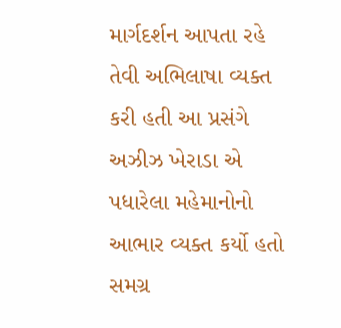માર્ગદર્શન આપતા રહે તેવી અભિલાષા વ્યક્ત કરી હતી આ પ્રસંગે અઝીઝ ખેરાડા એ પધારેલા મહેમાનોનો આભાર વ્યક્ત કર્યો હતો સમગ્ર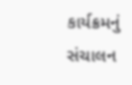કાર્યક્રમનું સંચાલન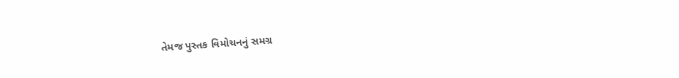તેમજ પુસ્તક વિમોચનનું સમગ્ર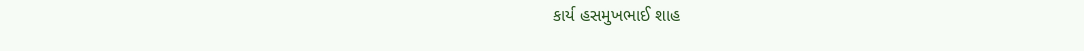કાર્ય હસમુખભાઈ શાહ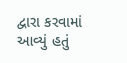દ્વારા કરવામાં આવ્યું હતું